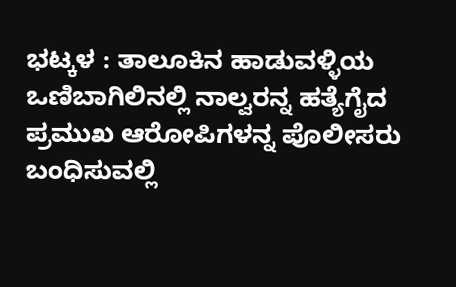ಭಟ್ಕಳ : ತಾಲೂಕಿನ ಹಾಡುವಳ್ಳಿಯ ಒಣಿಬಾಗಿಲಿನಲ್ಲಿ ನಾಲ್ವರನ್ನ ಹತ್ಯೆಗೈದ ಪ್ರಮುಖ ಆರೋಪಿಗಳನ್ನ ಪೊಲೀಸರು ಬಂಧಿಸುವಲ್ಲಿ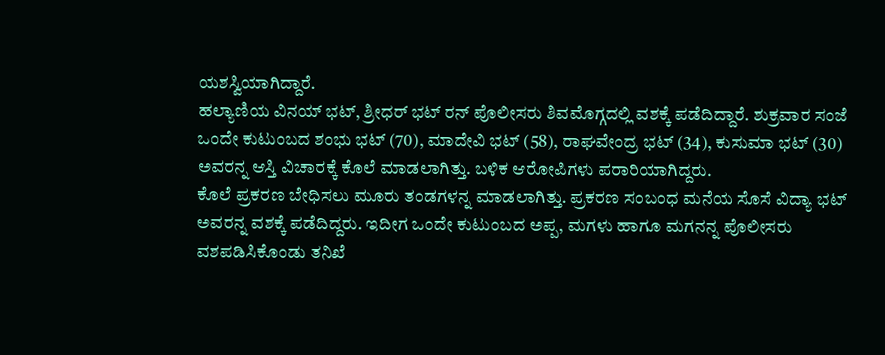ಯಶಸ್ವಿಯಾಗಿದ್ದಾರೆ.
ಹಲ್ಯಾಣಿಯ ವಿನಯ್ ಭಟ್, ಶ್ರೀಧರ್ ಭಟ್ ರನ್ ಪೊಲೀಸರು ಶಿವಮೊಗ್ಗದಲ್ಲಿ ವಶಕ್ಕೆ ಪಡೆದಿದ್ದಾರೆ. ಶುಕ್ರವಾರ ಸಂಜೆ ಒಂದೇ ಕುಟುಂಬದ ಶಂಭು ಭಟ್ (70), ಮಾದೇವಿ ಭಟ್ (58), ರಾಘವೇಂದ್ರ ಭಟ್ (34), ಕುಸುಮಾ ಭಟ್ (30) ಅವರನ್ನ ಆಸ್ತಿ ವಿಚಾರಕ್ಕೆ ಕೊಲೆ ಮಾಡಲಾಗಿತ್ತು. ಬಳಿಕ ಆರೋಪಿಗಳು ಪರಾರಿಯಾಗಿದ್ದರು.
ಕೊಲೆ ಪ್ರಕರಣ ಬೇಧಿಸಲು ಮೂರು ತಂಡಗಳನ್ನ ಮಾಡಲಾಗಿತ್ತು. ಪ್ರಕರಣ ಸಂಬಂಧ ಮನೆಯ ಸೊಸೆ ವಿದ್ಯಾ ಭಟ್ ಅವರನ್ನ ವಶಕ್ಕೆ ಪಡೆದಿದ್ದರು. ಇದೀಗ ಒಂದೇ ಕುಟುಂಬದ ಅಪ್ಪ, ಮಗಳು ಹಾಗೂ ಮಗನನ್ನ ಪೊಲೀಸರು ವಶಪಡಿಸಿಕೊಂಡು ತನಿಖೆ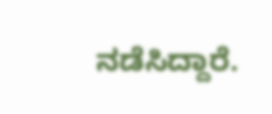ನಡೆಸಿದ್ದಾರೆ.